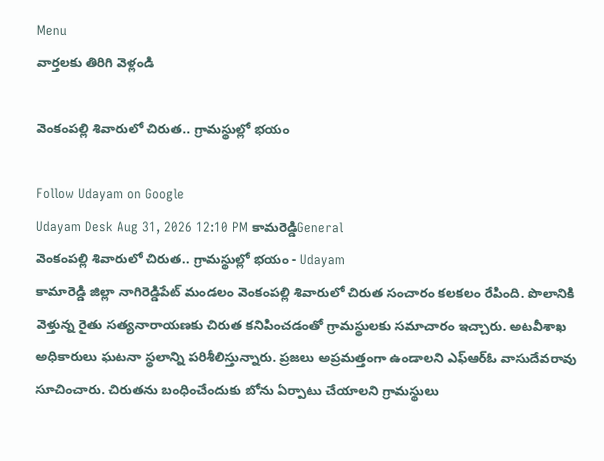Menu
వార్తలకు తిరిగి వెళ్లండి

వెంకంపల్లి శివారులో చిరుత.. గ్రామస్థుల్లో భయం

Follow Udayam on Google
Udayam Desk Aug 31, 2026 12:10 PM కామరెడ్డిGeneral
వెంకంపల్లి శివారులో చిరుత.. గ్రామస్థుల్లో భయం - Udayam
కామారెడ్డి జిల్లా నాగిరెడ్డిపేట్‌ మండలం వెంకంపల్లి శివారులో చిరుత సంచారం కలకలం రేపింది. పొలానికి వెళ్తున్న రైతు సత్యనారాయణకు చిరుత కనిపించడంతో గ్రామస్థులకు సమాచారం ఇచ్చారు. అటవీశాఖ అధికారులు ఘటనా స్థలాన్ని పరిశీలిస్తున్నారు. ప్రజలు అప్రమత్తంగా ఉండాలని ఎఫ్‌ఆర్‌ఓ వాసుదేవరావు సూచించారు. చిరుతను బంధించేందుకు బోను ఏర్పాటు చేయాలని గ్రామస్థులు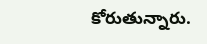కోరుతున్నారు.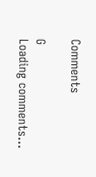Comments

G
Loading comments...